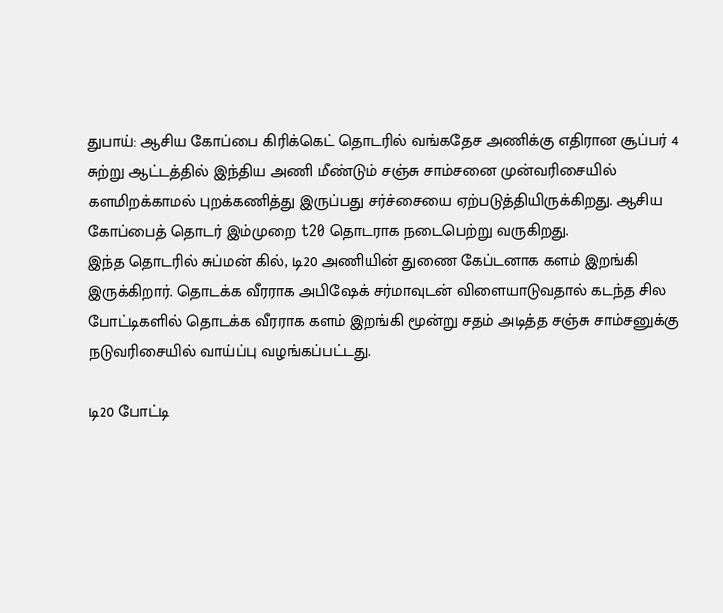துபாய்: ஆசிய கோப்பை கிரிக்கெட் தொடரில் வங்கதேச அணிக்கு எதிரான சூப்பர் 4 சுற்று ஆட்டத்தில் இந்திய அணி மீண்டும் சஞ்சு சாம்சனை முன்வரிசையில் களமிறக்காமல் புறக்கணித்து இருப்பது சர்ச்சையை ஏற்படுத்தியிருக்கிறது. ஆசிய கோப்பைத் தொடர் இம்முறை t20 தொடராக நடைபெற்று வருகிறது.
இந்த தொடரில் சுப்மன் கில், டி20 அணியின் துணை கேப்டனாக களம் இறங்கி இருக்கிறார். தொடக்க வீரராக அபிஷேக் சர்மாவுடன் விளையாடுவதால் கடந்த சில போட்டிகளில் தொடக்க வீரராக களம் இறங்கி மூன்று சதம் அடித்த சஞ்சு சாம்சனுக்கு நடுவரிசையில் வாய்ப்பு வழங்கப்பட்டது.

டி20 போட்டி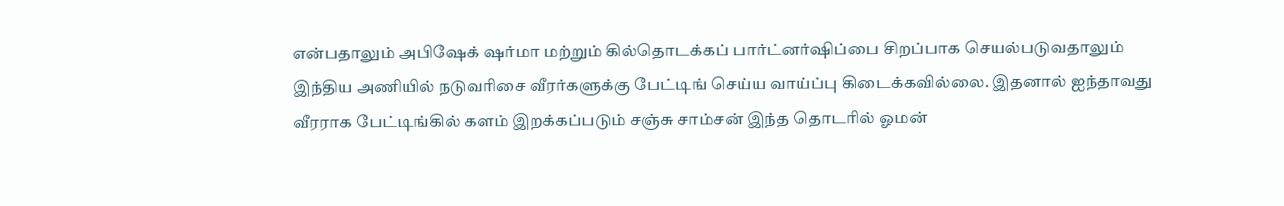என்பதாலும் அபிஷேக் ஷர்மா மற்றும் கில்தொடக்கப் பார்ட்னர்ஷிப்பை சிறப்பாக செயல்படுவதாலும் இந்திய அணியில் நடுவரிசை வீரர்களுக்கு பேட்டிங் செய்ய வாய்ப்பு கிடைக்கவில்லை. இதனால் ஐந்தாவது வீரராக பேட்டிங்கில் களம் இறக்கப்படும் சஞ்சு சாம்சன் இந்த தொடரில் ஓமன்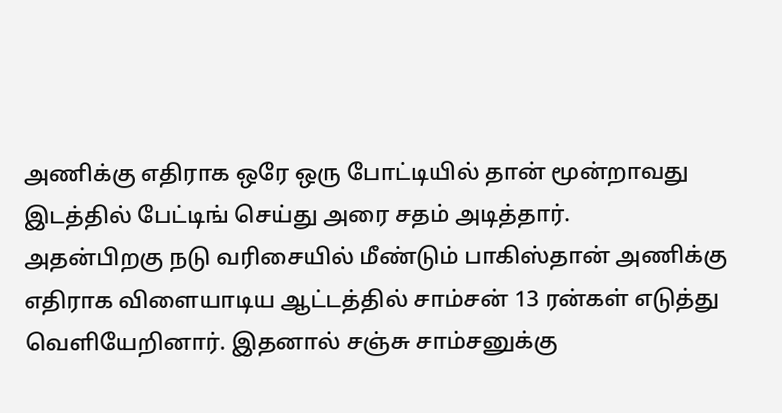அணிக்கு எதிராக ஒரே ஒரு போட்டியில் தான் மூன்றாவது இடத்தில் பேட்டிங் செய்து அரை சதம் அடித்தார்.
அதன்பிறகு நடு வரிசையில் மீண்டும் பாகிஸ்தான் அணிக்கு எதிராக விளையாடிய ஆட்டத்தில் சாம்சன் 13 ரன்கள் எடுத்து வெளியேறினார். இதனால் சஞ்சு சாம்சனுக்கு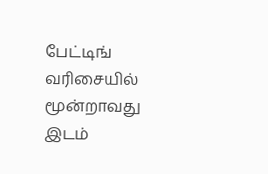பேட்டிங் வரிசையில் மூன்றாவது இடம்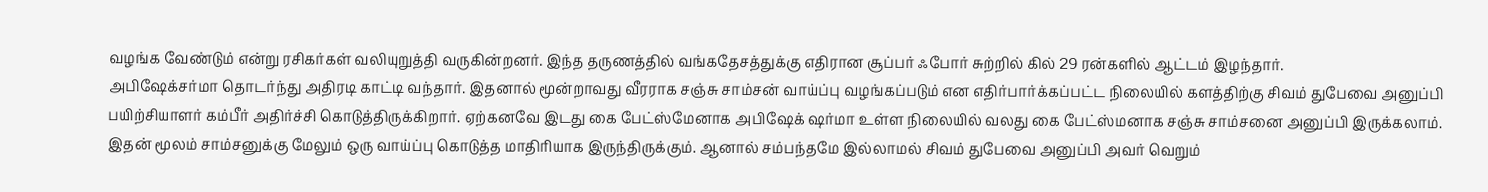வழங்க வேண்டும் என்று ரசிகர்கள் வலியுறுத்தி வருகின்றனர். இந்த தருணத்தில் வங்கதேசத்துக்கு எதிரான சூப்பர் ஃபோர் சுற்றில் கில் 29 ரன்களில் ஆட்டம் இழந்தார்.
அபிஷேக்சர்மா தொடர்ந்து அதிரடி காட்டி வந்தார். இதனால் மூன்றாவது வீரராக சஞ்சு சாம்சன் வாய்ப்பு வழங்கப்படும் என எதிர்பார்க்கப்பட்ட நிலையில் களத்திற்கு சிவம் துபேவை அனுப்பி பயிற்சியாளர் கம்பீர் அதிர்ச்சி கொடுத்திருக்கிறார். ஏற்கனவே இடது கை பேட்ஸ்மேனாக அபிஷேக் ஷர்மா உள்ள நிலையில் வலது கை பேட்ஸ்மனாக சஞ்சு சாம்சனை அனுப்பி இருக்கலாம்.
இதன் மூலம் சாம்சனுக்கு மேலும் ஒரு வாய்ப்பு கொடுத்த மாதிரியாக இருந்திருக்கும். ஆனால் சம்பந்தமே இல்லாமல் சிவம் துபேவை அனுப்பி அவர் வெறும்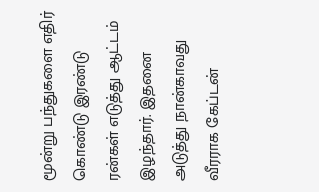மூன்று பந்துகளை எதிர் கொண்டு இரண்டு ரன்கள் எடுத்து ஆட்டம் இழந்தார். இதனை அடுத்து நான்காவது வீரராக கேப்டன்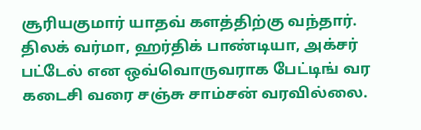சூரியகுமார் யாதவ் களத்திற்கு வந்தார். திலக் வர்மா, ஹர்திக் பாண்டியா, அக்சர் பட்டேல் என ஒவ்வொருவராக பேட்டிங் வர கடைசி வரை சஞ்சு சாம்சன் வரவில்லை.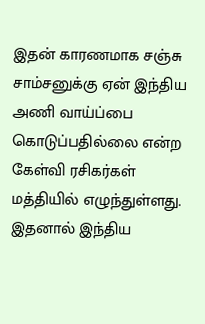இதன் காரணமாக சஞ்சு சாம்சனுக்கு ஏன் இந்திய அணி வாய்ப்பை கொடுப்பதில்லை என்ற கேள்வி ரசிகர்கள் மத்தியில் எழுந்துள்ளது. இதனால் இந்திய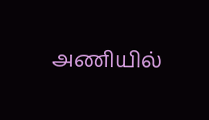அணியில்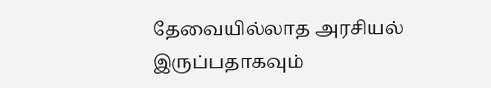தேவையில்லாத அரசியல் இருப்பதாகவும்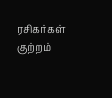ரசிகர்கள் குற்றம்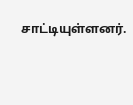சாட்டியுள்ளனர்.